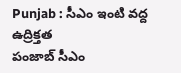Punjab : సీఎం ఇంటి వద్ద ఉద్రిక్తత
పంజాబ్ సీఎం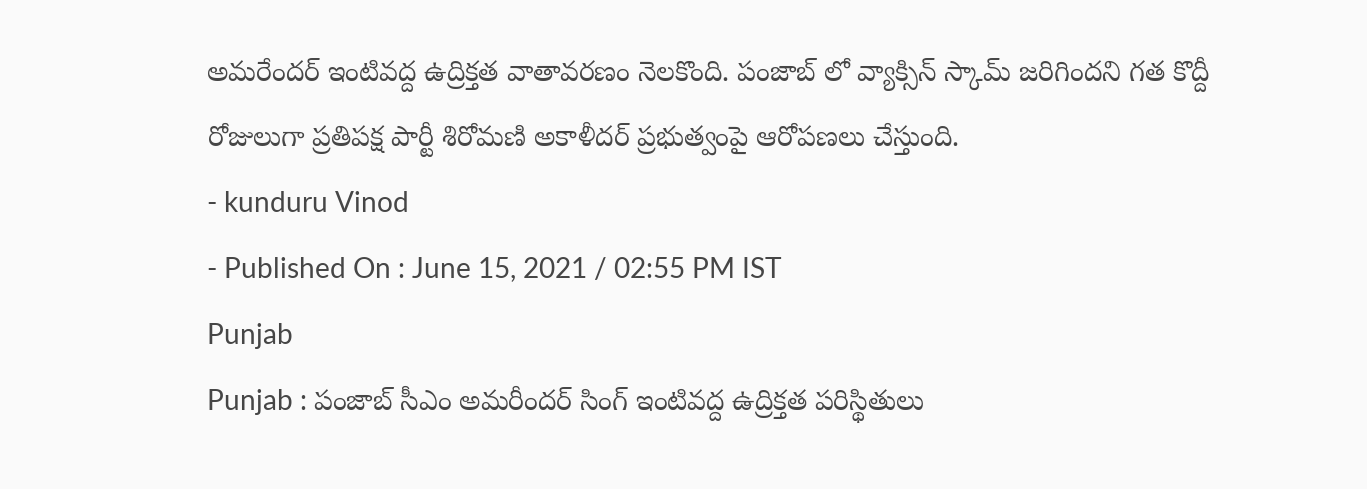అమరేందర్ ఇంటివద్ద ఉద్రిక్తత వాతావరణం నెలకొంది. పంజాబ్ లో వ్యాక్సిన్ స్కామ్ జరిగిందని గత కొద్దీ రోజులుగా ప్రతిపక్ష పార్టీ శిరోమణి అకాళీదర్ ప్రభుత్వంపై ఆరోపణలు చేస్తుంది.
- kunduru Vinod
- Published On : June 15, 2021 / 02:55 PM IST
Punjab
Punjab : పంజాబ్ సీఎం అమరీందర్ సింగ్ ఇంటివద్ద ఉద్రిక్తత పరిస్థితులు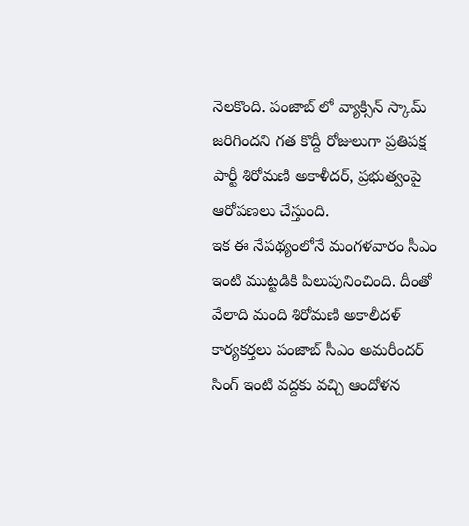నెలకొంది. పంజాబ్ లో వ్యాక్సిన్ స్కామ్ జరిగిందని గత కొద్దీ రోజులుగా ప్రతిపక్ష పార్టీ శిరోమణి అకాళీదర్, ప్రభుత్వంపై ఆరోపణలు చేస్తుంది.
ఇక ఈ నేపథ్యంలోనే మంగళవారం సీఎం ఇంటి ముట్టడికి పిలుపునించింది. దీంతో వేలాది మంది శిరోమణి అకాలీదళ్ కార్యకర్తలు పంజాబ్ సీఎం అమరీందర్ సింగ్ ఇంటి వద్దకు వచ్చి ఆందోళన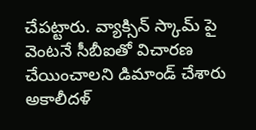చేపట్టారు. వ్యాక్సిన్ స్కామ్ పై వెంటనే సీబీఐతో విచారణ చేయించాలని డిమాండ్ చేశారు అకాలీదళ్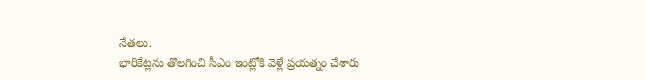నేతలు.
భారికేట్లను తొలగించి సీఎం ఇంట్లోకి వెళ్లే ప్రయత్నం చేశారు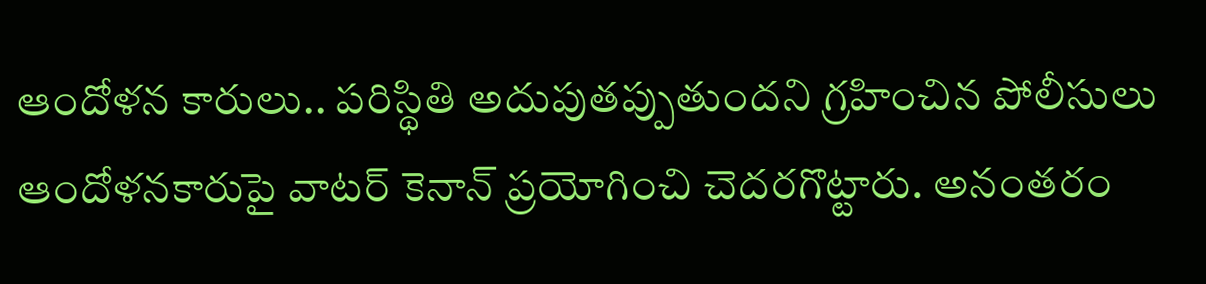ఆందోళన కారులు.. పరిస్థితి అదుపుతప్పుతుందని గ్రహించిన పోలీసులు ఆందోళనకారుపై వాటర్ కెనాన్ ప్రయోగించి చెదరగొట్టారు. అనంతరం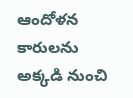ఆందోళన కారులను అక్కడి నుంచి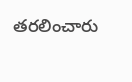తరలించారు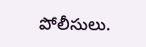పోలీసులు.